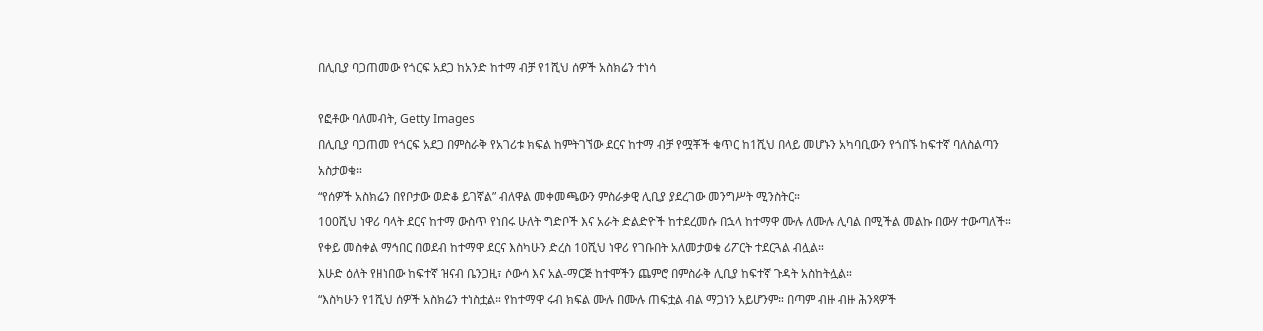በሊቢያ ባጋጠመው የጎርፍ አደጋ ከአንድ ከተማ ብቻ የ1ሺህ ሰዎች አስክሬን ተነሳ

የፎቶው ባለመብት, Getty Images
በሊቢያ ባጋጠመ የጎርፍ አደጋ በምስራቅ የአገሪቱ ክፍል ከምትገኘው ደርና ከተማ ብቻ የሟቾች ቁጥር ከ1ሺህ በላይ መሆኑን አካባቢውን የጎበኙ ከፍተኛ ባለስልጣን አስታወቁ።
“የሰዎች አስክሬን በየቦታው ወድቆ ይገኛል” ብለዋል መቀመጫውን ምስራቃዊ ሊቢያ ያደረገው መንግሥት ሚንስትር።
100ሺህ ነዋሪ ባላት ደርና ከተማ ውስጥ የነበሩ ሁለት ግድቦች እና አራት ድልድዮች ከተደረመሱ በኋላ ከተማዋ ሙሉ ለሙሉ ሊባል በሚችል መልኩ በውሃ ተውጣለች።
የቀይ መስቀል ማኅበር በወደብ ከተማዋ ደርና እስካሁን ድረስ 10ሺህ ነዋሪ የገቡበት አለመታወቁ ሪፖርት ተደርጓል ብሏል።
እሁድ ዕለት የዘነበው ከፍተኛ ዝናብ ቤንጋዚ፣ ሶውሳ እና አል-ማርጅ ከተሞችን ጨምሮ በምስራቅ ሊቢያ ከፍተኛ ጉዳት አስከትሏል።
“እስካሁን የ1ሺህ ሰዎች አስክሬን ተነስቷል። የከተማዋ ሩብ ክፍል ሙሉ በሙሉ ጠፍቷል ብል ማጋነን አይሆንም። በጣም ብዙ ብዙ ሕንጻዎች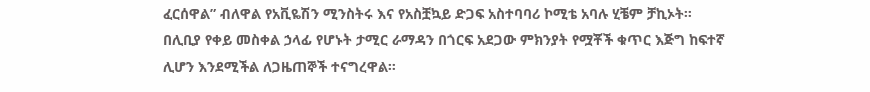ፈርሰዋል” ብለዋል የአቪዬሽን ሚንስትሩ እና የአስቿኳይ ድጋፍ አስተባባሪ ኮሚቴ አባሉ ሂቼም ቻኪኦት።
በሊቢያ የቀይ መስቀል ኃላፊ የሆኑት ታሚር ራማዳን በጎርፍ አደጋው ምክንያት የሟቾች ቁጥር እጅግ ከፍተኛ ሊሆን እንደሚችል ለጋዜጠኞች ተናግረዋል።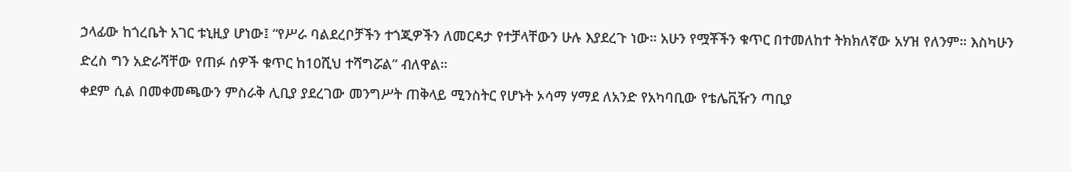ኃላፊው ከጎረቤት አገር ቱኒዚያ ሆነው፤ “የሥራ ባልደረቦቻችን ተጎጂዎችን ለመርዳታ የተቻላቸውን ሁሉ እያደረጉ ነው። አሁን የሟቾችን ቁጥር በተመለከተ ትክክለኛው አሃዝ የለንም። እስካሁን ድረስ ግን አድራሻቸው የጠፉ ሰዎች ቁጥር ከ10ሺህ ተሻግሯል” ብለዋል።
ቀደም ሲል በመቀመጫውን ምስራቅ ሊቢያ ያደረገው መንግሥት ጠቅላይ ሚንስትር የሆኑት ኦሳማ ሃማደ ለአንድ የአካባቢው የቴሌቪዥን ጣቢያ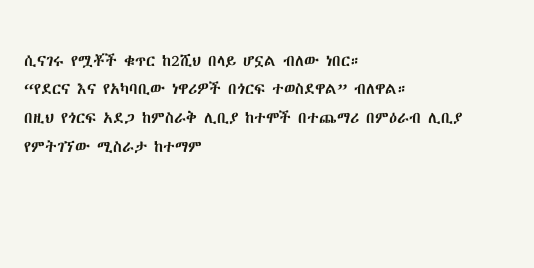ሲናገሩ የሟቾች ቁጥር ከ2ሺህ በላይ ሆኗል ብለው ነበር።
“የደርና እና የአካባቢው ነዋሪዎች በጎርፍ ተወስደዋል” ብለዋል።
በዚህ የጎርፍ አደጋ ከምስራቅ ሊቢያ ከተሞች በተጨማሪ በምዕራብ ሊቢያ የምትገኘው ሚስራታ ከተማም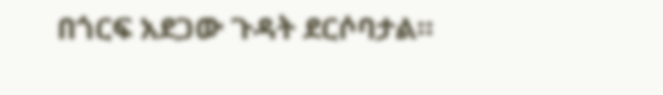በጎርፍ አደጋው ጉዳት ደርሶባታል።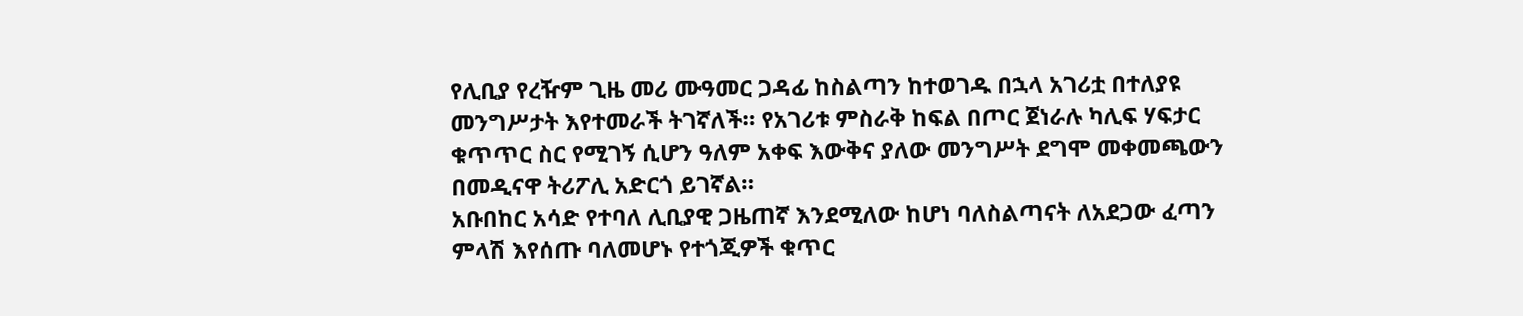የሊቢያ የረዥም ጊዜ መሪ ሙዓመር ጋዳፊ ከስልጣን ከተወገዱ በኋላ አገሪቷ በተለያዩ መንግሥታት እየተመራች ትገኛለች። የአገሪቱ ምስራቅ ከፍል በጦር ጀነራሉ ካሊፍ ሃፍታር ቁጥጥር ስር የሚገኝ ሲሆን ዓለም አቀፍ እውቅና ያለው መንግሥት ደግሞ መቀመጫውን በመዲናዋ ትሪፖሊ አድርጎ ይገኛል።
አቡበከር አሳድ የተባለ ሊቢያዊ ጋዜጠኛ እንደሚለው ከሆነ ባለስልጣናት ለአደጋው ፈጣን ምላሽ እየሰጡ ባለመሆኑ የተጎጂዎች ቁጥር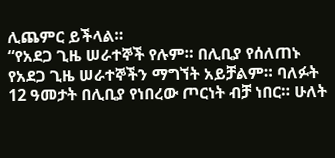ሊጨምር ይችላል።
“የአደጋ ጊዜ ሠራተኞች የሉም። በሊቢያ የሰለጠኑ የአደጋ ጊዜ ሠራተኞችን ማግኘት አይቻልም። ባለፉት 12 ዓመታት በሊቢያ የነበረው ጦርነት ብቻ ነበር። ሁለት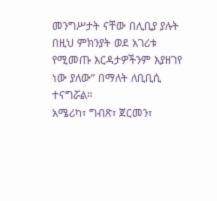መንግሥታት ናቸው በሊቢያ ያሉት በዚህ ምክንያት ወደ አገሪቱ የሚመጡ እርዳታዎችንም እያዘገየ ነው ያለው” በማለት ለቢቢሲ ተናግሯል።
አሜሪካ፣ ግብጽ፣ ጀርመን፣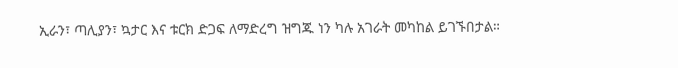ኢራን፣ ጣሊያን፣ ኳታር እና ቱርክ ድጋፍ ለማድረግ ዝግጁ ነን ካሉ አገራት መካከል ይገኙበታል።